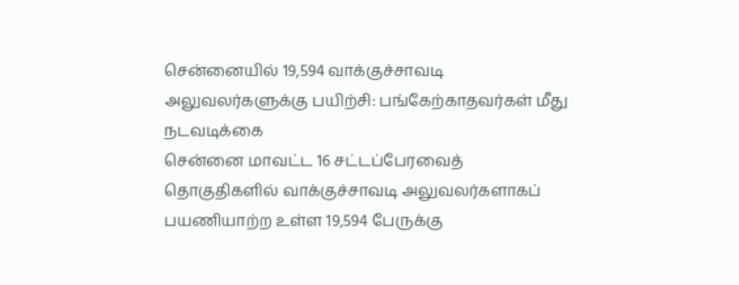சென்னையில் 19,594 வாக்குச்சாவடி அலுவலர்களுக்கு பயிற்சி: பங்கேற்காதவர்கள் மீது நடவடிக்கை
சென்னை மாவட்ட 16 சட்டப்பேரவைத் தொகுதிகளில் வாக்குச்சாவடி அலுவலர்களாகப் பயணியாற்ற உள்ள 19,594 பேருக்கு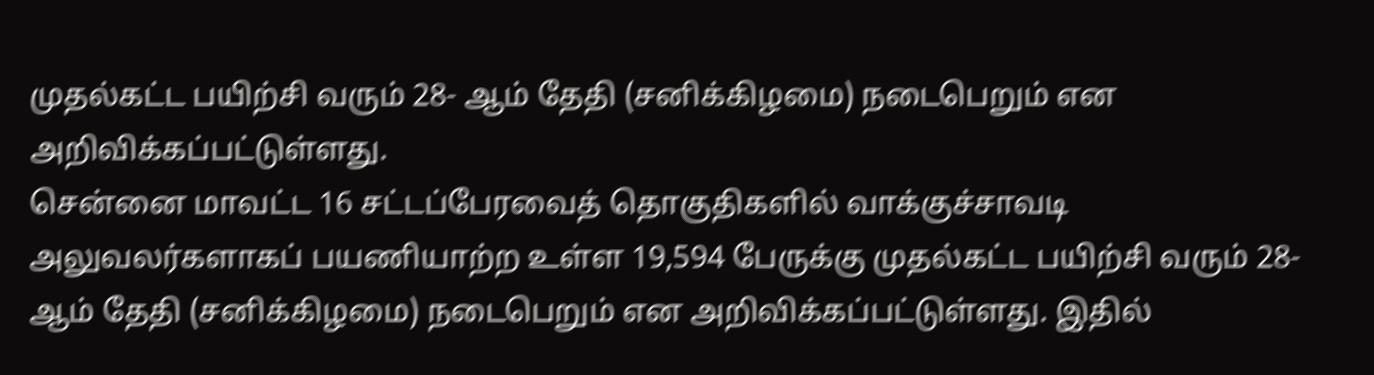முதல்கட்ட பயிற்சி வரும் 28- ஆம் தேதி (சனிக்கிழமை) நடைபெறும் என அறிவிக்கப்பட்டுள்ளது.
சென்னை மாவட்ட 16 சட்டப்பேரவைத் தொகுதிகளில் வாக்குச்சாவடி அலுவலர்களாகப் பயணியாற்ற உள்ள 19,594 பேருக்கு முதல்கட்ட பயிற்சி வரும் 28- ஆம் தேதி (சனிக்கிழமை) நடைபெறும் என அறிவிக்கப்பட்டுள்ளது. இதில்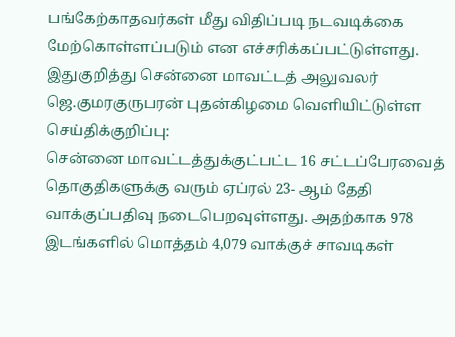பங்கேற்காதவர்கள் மீது விதிப்படி நடவடிக்கை மேற்கொள்ளப்படும் என எச்சரிக்கப்பட்டுள்ளது.
இதுகுறித்து சென்னை மாவட்டத் அலுவலர் ஜெ.குமரகுருபரன் புதன்கிழமை வெளியிட்டுள்ள செய்திக்குறிப்பு:
சென்னை மாவட்டத்துக்குட்பட்ட 16 சட்டப்பேரவைத் தொகுதிகளுக்கு வரும் ஏப்ரல் 23- ஆம் தேதி வாக்குப்பதிவு நடைபெறவுள்ளது. அதற்காக 978 இடங்களில் மொத்தம் 4,079 வாக்குச் சாவடிகள்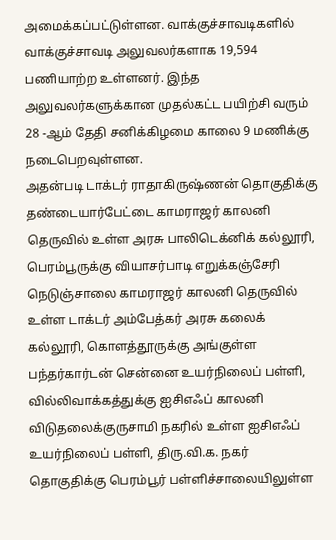அமைக்கப்பட்டுள்ளன. வாக்குச்சாவடிகளில் வாக்குச்சாவடி அலுவலர்களாக 19,594 பணியாற்ற உள்ளனர். இந்த அலுவலர்களுக்கான முதல்கட்ட பயிற்சி வரும் 28 -ஆம் தேதி சனிக்கிழமை காலை 9 மணிக்கு நடைபெறவுள்ளன.
அதன்படி டாக்டர் ராதாகிருஷ்ணன் தொகுதிக்கு தண்டையார்பேட்டை காமராஜர் காலனி தெருவில் உள்ள அரசு பாலிடெக்னிக் கல்லூரி, பெரம்பூருக்கு வியாசர்பாடி எறுக்கஞ்சேரி நெடுஞ்சாலை காமராஜர் காலனி தெருவில் உள்ள டாக்டர் அம்பேத்கர் அரசு கலைக் கல்லூரி, கொளத்தூருக்கு அங்குள்ள பந்தர்கார்டன் சென்னை உயர்நிலைப் பள்ளி, வில்லிவாக்கத்துக்கு ஐசிஎஃப் காலனி விடுதலைக்குருசாமி நகரில் உள்ள ஐசிஎஃப் உயர்நிலைப் பள்ளி, திரு.வி.க. நகர் தொகுதிக்கு பெரம்பூர் பள்ளிச்சாலையிலுள்ள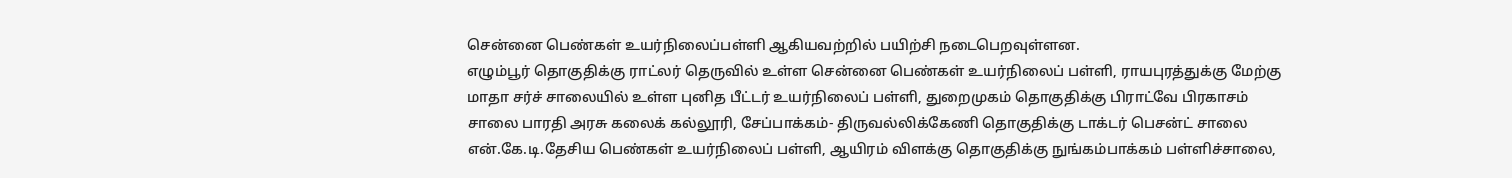சென்னை பெண்கள் உயர்நிலைப்பள்ளி ஆகியவற்றில் பயிற்சி நடைபெறவுள்ளன.
எழும்பூர் தொகுதிக்கு ராட்லர் தெருவில் உள்ள சென்னை பெண்கள் உயர்நிலைப் பள்ளி, ராயபுரத்துக்கு மேற்கு மாதா சர்ச் சாலையில் உள்ள புனித பீட்டர் உயர்நிலைப் பள்ளி, துறைமுகம் தொகுதிக்கு பிராட்வே பிரகாசம் சாலை பாரதி அரசு கலைக் கல்லூரி, சேப்பாக்கம்- திருவல்லிக்கேணி தொகுதிக்கு டாக்டர் பெசன்ட் சாலை என்.கே.டி.தேசிய பெண்கள் உயர்நிலைப் பள்ளி, ஆயிரம் விளக்கு தொகுதிக்கு நுங்கம்பாக்கம் பள்ளிச்சாலை,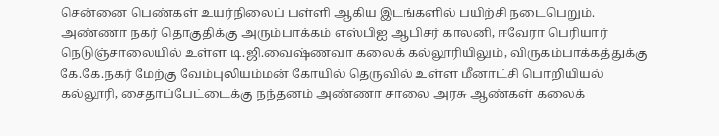சென்னை பெண்கள் உயர்நிலைப் பள்ளி ஆகிய இடங்களில் பயிற்சி நடைபெறும்.
அண்ணா நகர் தொகுதிக்கு அரும்பாக்கம் எஸ்பிஐ ஆபிசர் காலனி, ஈவேரா பெரியார் நெடுஞ்சாலையில் உள்ள டி.ஜி.வைஷ்ணவா கலைக் கல்லூரியிலும், விருகம்பாக்கத்துக்கு கே.கே.நகர் மேற்கு வேம்புலியம்மன் கோயில் தெருவில் உள்ள மீனாட்சி பொறியியல் கல்லூரி, சைதாப்பேட்டைக்கு நந்தனம் அண்ணா சாலை அரசு ஆண்கள் கலைக்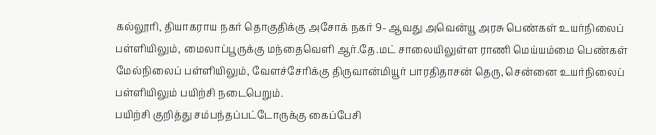கல்லூரி, தியாகராய நகர் தொகுதிக்கு அசோக் நகர் 9- ஆவது அவென்யூ அரசு பெண்கள் உயர்நிலைப் பள்ளியிலும், மைலாப்பூருக்கு மந்தைவெளி ஆர்.தே.மட் சாலையிலுள்ள ராணி மெய்யம்மை பெண்கள் மேல்நிலைப் பள்ளியிலும், வேளச்சேரிக்கு திருவான்மியூர் பாரதிதாசன் தெரு, சென்னை உயர்நிலைப் பள்ளியிலும் பயிற்சி நடைபெறும்.
பயிற்சி குறித்து சம்பந்தப்பட்டோருக்கு கைப்பேசி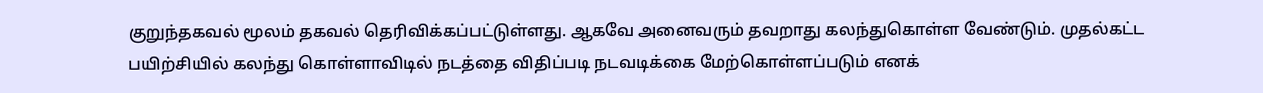குறுந்தகவல் மூலம் தகவல் தெரிவிக்கப்பட்டுள்ளது. ஆகவே அனைவரும் தவறாது கலந்துகொள்ள வேண்டும். முதல்கட்ட பயிற்சியில் கலந்து கொள்ளாவிடில் நடத்தை விதிப்படி நடவடிக்கை மேற்கொள்ளப்படும் எனக்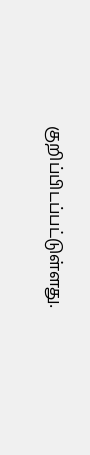குறிப்பிடப்பட்டுள்ளது.